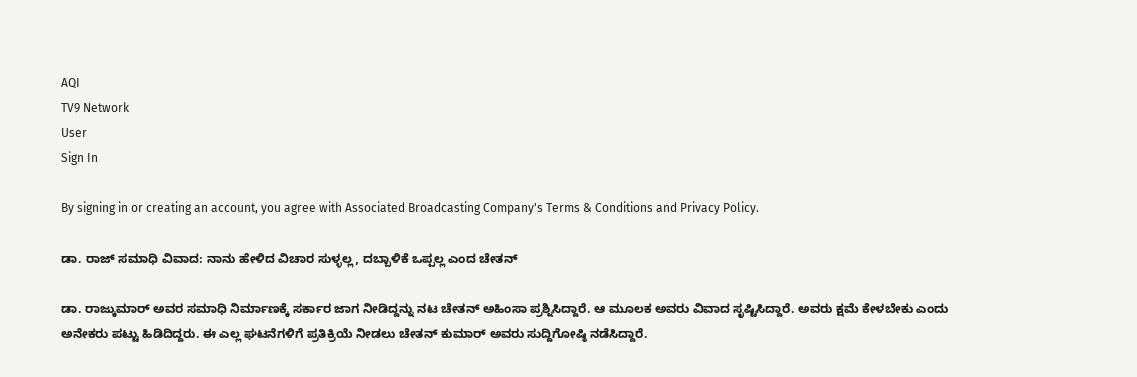AQI
TV9 Network
User
Sign In

By signing in or creating an account, you agree with Associated Broadcasting Company's Terms & Conditions and Privacy Policy.

ಡಾ. ರಾಜ್ ಸಮಾಧಿ ವಿವಾದ: ನಾನು ಹೇಳಿದ ವಿಚಾರ ಸುಳ್ಳಲ್ಲ, ದಬ್ಬಾಳಿಕೆ ಒಪ್ಪಲ್ಲ ಎಂದ ಚೇತನ್

ಡಾ. ರಾಜ್ಕುಮಾರ್ ಅವರ ಸಮಾಧಿ ನಿರ್ಮಾಣಕ್ಕೆ ಸರ್ಕಾರ ಜಾಗ ನೀಡಿದ್ದನ್ನು ನಟ ಚೇತನ್ ಅಹಿಂಸಾ ಪ್ರಶ್ನಿಸಿದ್ದಾರೆ. ಆ ಮೂಲಕ ಅವರು ವಿವಾದ ಸೃಷ್ಟಿಸಿದ್ದಾರೆ. ಅವರು ಕ್ಷಮೆ ಕೇಳಬೇಕು ಎಂದು ಅನೇಕರು ಪಟ್ಟು ಹಿಡಿದಿದ್ದರು. ಈ ಎಲ್ಲ ಘಟನೆಗಳಿಗೆ ಪ್ರತಿಕ್ರಿಯೆ ನೀಡಲು ಚೇತನ್ ಕುಮಾರ್ ಅವರು ಸುದ್ದಿಗೋಷ್ಠಿ ನಡೆಸಿದ್ದಾರೆ.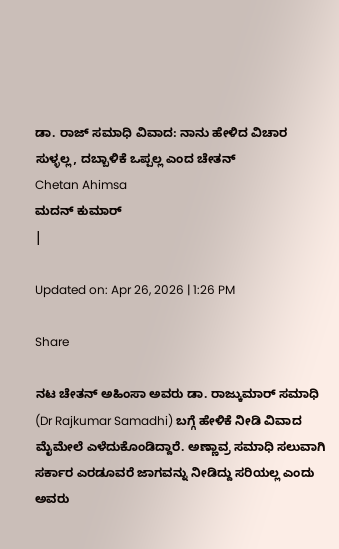ಡಾ. ರಾಜ್ ಸಮಾಧಿ ವಿವಾದ: ನಾನು ಹೇಳಿದ ವಿಚಾರ ಸುಳ್ಳಲ್ಲ, ದಬ್ಬಾಳಿಕೆ ಒಪ್ಪಲ್ಲ ಎಂದ ಚೇತನ್
Chetan Ahimsa
ಮದನ್ ಕುಮಾರ್
|

Updated on: Apr 26, 2026 | 1:26 PM

Share

ನಟ ಚೇತನ್ ಅಹಿಂಸಾ ಅವರು ಡಾ. ರಾಜ್ಕುಮಾರ್ ಸಮಾಧಿ (Dr Rajkumar Samadhi) ಬಗ್ಗೆ ಹೇಳಿಕೆ ನೀಡಿ ವಿವಾದ ಮೈಮೇಲೆ ಎಳೆದುಕೊಂಡಿದ್ದಾರೆ. ಅಣ್ಣಾವ್ರ ಸಮಾಧಿ ಸಲುವಾಗಿ ಸರ್ಕಾರ ಎರಡೂವರೆ ಜಾಗವನ್ನು ನೀಡಿದ್ದು ಸರಿಯಲ್ಲ ಎಂದು ಅವರು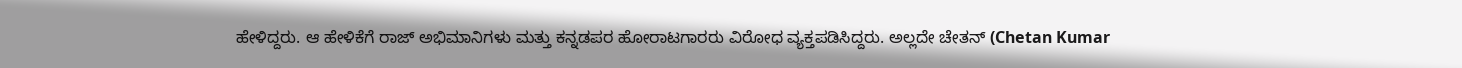ಹೇಳಿದ್ದರು. ಆ ಹೇಳಿಕೆಗೆ ರಾಜ್ ಅಭಿಮಾನಿಗಳು ಮತ್ತು ಕನ್ನಡಪರ ಹೋರಾಟಗಾರರು ವಿರೋಧ ವ್ಯಕ್ತಪಡಿಸಿದ್ದರು. ಅಲ್ಲದೇ ಚೇತನ್ (Chetan Kumar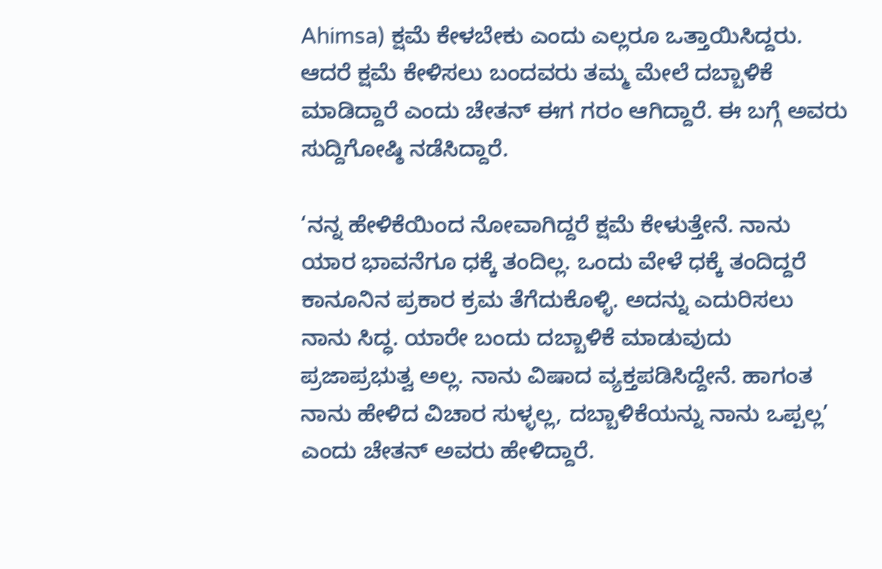Ahimsa) ಕ್ಷಮೆ ಕೇಳಬೇಕು ಎಂದು ಎಲ್ಲರೂ ಒತ್ತಾಯಿಸಿದ್ದರು. ಆದರೆ ಕ್ಷಮೆ ಕೇಳಿಸಲು ಬಂದವರು ತಮ್ಮ ಮೇಲೆ ದಬ್ಬಾಳಿಕೆ ಮಾಡಿದ್ದಾರೆ ಎಂದು ಚೇತನ್ ಈಗ ಗರಂ ಆಗಿದ್ದಾರೆ. ಈ ಬಗ್ಗೆ ಅವರು ಸುದ್ದಿಗೋಷ್ಠಿ ನಡೆಸಿದ್ದಾರೆ.

‘ನನ್ನ ಹೇಳಿಕೆಯಿಂದ ನೋವಾಗಿದ್ದರೆ ಕ್ಷಮೆ ಕೇಳುತ್ತೇನೆ. ನಾನು ಯಾರ ಭಾವನೆಗೂ ಧಕ್ಕೆ ತಂದಿಲ್ಲ. ಒಂದು ವೇಳೆ ಧಕ್ಕೆ ತಂದಿದ್ದರೆ ಕಾನೂನಿನ ಪ್ರಕಾರ ಕ್ರಮ ತೆಗೆದುಕೊಳ್ಳಿ. ಅದನ್ನು ಎದುರಿಸಲು ನಾನು ಸಿದ್ಧ. ಯಾರೇ ಬಂದು ದಬ್ಬಾಳಿಕೆ ಮಾಡುವುದು ಪ್ರಜಾಪ್ರಭುತ್ವ ಅಲ್ಲ. ನಾನು ವಿಷಾದ ವ್ಯಕ್ತಪಡಿಸಿದ್ದೇನೆ. ಹಾಗಂತ ನಾನು ಹೇಳಿದ ವಿಚಾರ ಸುಳ್ಳಲ್ಲ, ದಬ್ಬಾಳಿಕೆಯನ್ನು ನಾನು ಒಪ್ಪಲ್ಲ’ ಎಂದು ಚೇತನ್ ಅವರು ಹೇಳಿದ್ದಾರೆ.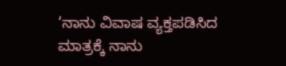‘ನಾನು ವಿವಾಷ ವ್ಯಕ್ತಪಡಿಸಿದ ಮಾತ್ರಕ್ಕೆ ನಾನು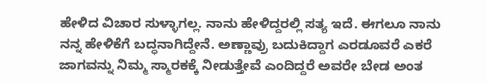ಹೇಳಿದ ವಿಚಾರ ಸುಳ್ಳಾಗಲ್ಲ. ನಾನು ಹೇಳಿದ್ದರಲ್ಲಿ ಸತ್ಯ ಇದೆ. ಈಗಲೂ ನಾನು ನನ್ನ ಹೇಳಿಕೆಗೆ ಬದ್ಧನಾಗಿದ್ದೇನೆ. ಅಣ್ಣಾವ್ರು ಬದುಕಿದ್ದಾಗ ಎರಡೂವರೆ ಎಕರೆ ಜಾಗವನ್ನು ನಿಮ್ಮ ಸ್ಮಾರಕಕ್ಕೆ ನೀಡುತ್ತೇವೆ ಎಂದಿದ್ದರೆ ಅವರೇ ಬೇಡ ಅಂತ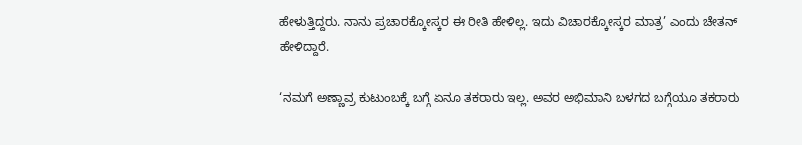ಹೇಳುತ್ತಿದ್ದರು. ನಾನು ಪ್ರಚಾರಕ್ಕೋಸ್ಕರ ಈ ರೀತಿ ಹೇಳಿಲ್ಲ. ಇದು ವಿಚಾರಕ್ಕೋಸ್ಕರ ಮಾತ್ರ’ ಎಂದು ಚೇತನ್ ಹೇಳಿದ್ದಾರೆ.

‘ನಮಗೆ ಅಣ್ಣಾವ್ರ ಕುಟುಂಬಕ್ಕೆ ಬಗ್ಗೆ ಏನೂ ತಕರಾರು ಇಲ್ಲ. ಅವರ ಅಭಿಮಾನಿ ಬಳಗದ ಬಗ್ಗೆಯೂ ತಕರಾರು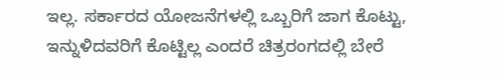ಇಲ್ಲ. ಸರ್ಕಾರದ ಯೋಜನೆಗಳಲ್ಲಿ ಒಬ್ಬರಿಗೆ ಜಾಗ ಕೊಟ್ಟು, ಇನ್ನುಳಿದವರಿಗೆ ಕೊಟ್ಟಿಲ್ಲ ಎಂದರೆ ಚಿತ್ರರಂಗದಲ್ಲಿ ಬೇರೆ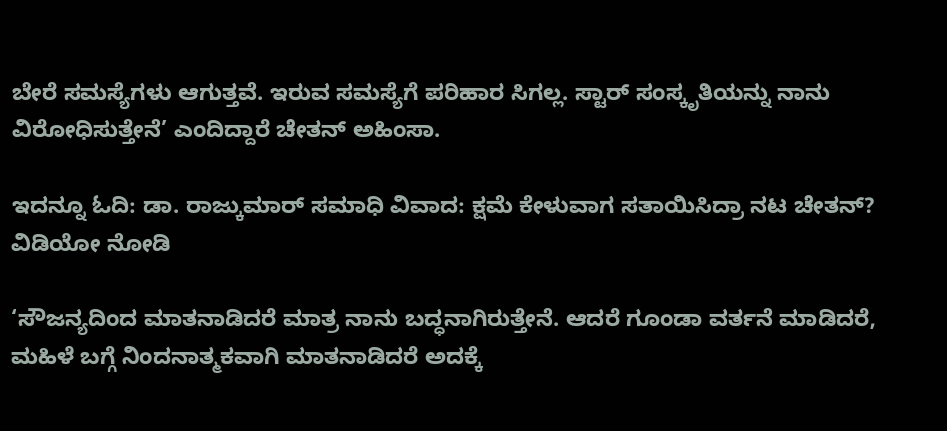ಬೇರೆ ಸಮಸ್ಯೆಗಳು ಆಗುತ್ತವೆ. ಇರುವ ಸಮಸ್ಯೆಗೆ ಪರಿಹಾರ ಸಿಗಲ್ಲ. ಸ್ಟಾರ್ ಸಂಸ್ಕೃತಿಯನ್ನು ನಾನು ವಿರೋಧಿಸುತ್ತೇನೆ’ ಎಂದಿದ್ದಾರೆ ಚೇತನ್ ಅಹಿಂಸಾ.

ಇದನ್ನೂ ಓದಿ: ಡಾ. ರಾಜ್ಕುಮಾರ್ ಸಮಾಧಿ ವಿವಾದ: ಕ್ಷಮೆ ಕೇಳುವಾಗ ಸತಾಯಿಸಿದ್ರಾ ನಟ ಚೇತನ್? ವಿಡಿಯೋ ನೋಡಿ

‘ಸೌಜನ್ಯದಿಂದ ಮಾತನಾಡಿದರೆ ಮಾತ್ರ ನಾನು ಬದ್ಧನಾಗಿರುತ್ತೇನೆ. ಆದರೆ ಗೂಂಡಾ ವರ್ತನೆ ಮಾಡಿದರೆ, ಮಹಿಳೆ ಬಗ್ಗೆ ನಿಂದನಾತ್ಮಕವಾಗಿ ಮಾತನಾಡಿದರೆ ಅದಕ್ಕೆ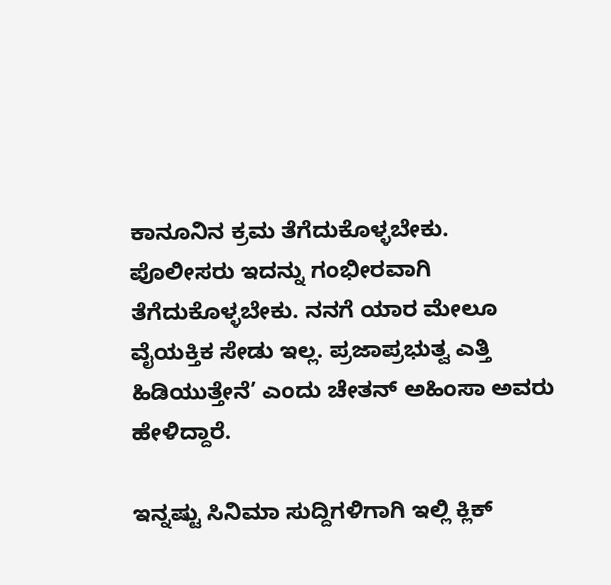ಕಾನೂನಿನ ಕ್ರಮ ತೆಗೆದುಕೊಳ್ಳಬೇಕು. ಪೊಲೀಸರು ಇದನ್ನು ಗಂಭೀರವಾಗಿ ತೆಗೆದುಕೊಳ್ಳಬೇಕು. ನನಗೆ ಯಾರ ಮೇಲೂ ವೈಯಕ್ತಿಕ ಸೇಡು ಇಲ್ಲ. ಪ್ರಜಾಪ್ರಭುತ್ವ ಎತ್ತಿ ಹಿಡಿಯುತ್ತೇನೆ’ ಎಂದು ಚೇತನ್ ಅಹಿಂಸಾ ಅವರು ಹೇಳಿದ್ದಾರೆ.

ಇನ್ನಷ್ಟು ಸಿನಿಮಾ ಸುದ್ದಿಗಳಿಗಾಗಿ ಇಲ್ಲಿ ಕ್ಲಿಕ್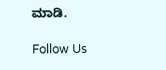ಮಾಡಿ.

Follow Us